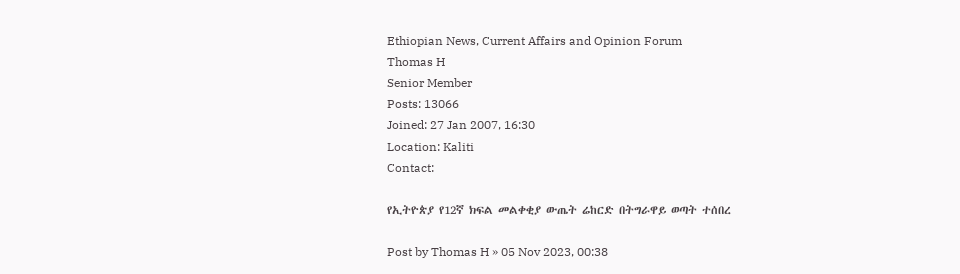Ethiopian News, Current Affairs and Opinion Forum
Thomas H
Senior Member
Posts: 13066
Joined: 27 Jan 2007, 16:30
Location: Kaliti
Contact:

የኢትዮጵያ የ12ኛ ክፍል መልቀቂያ ውጤት ሬከርድ በትግራዋይ ወጣት ተሰበረ

Post by Thomas H » 05 Nov 2023, 00:38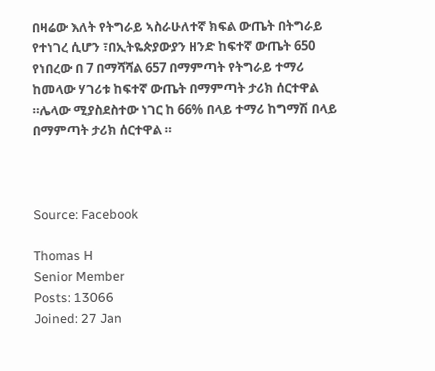በዛሬው እለት የትግራይ ኣስራሁለተኛ ክፍል ውጤት በትግራይ የተነገረ ሲሆን ፣በኢትዬጵያውያን ዘንድ ከፍተኛ ውጤት 650 የነበረው በ 7 በማሻሻል 657 በማምጣት የትግራይ ተማሪ ከመላው ሃገሪቱ ከፍተኛ ውጤት በማምጣት ታሪክ ሰርተዋል ።ሌላው ሚያስደስተው ነገር ከ 66% በላይ ተማሪ ከግማሽ በላይ በማምጣት ታሪክ ሰርተዋል ።



Source: Facebook

Thomas H
Senior Member
Posts: 13066
Joined: 27 Jan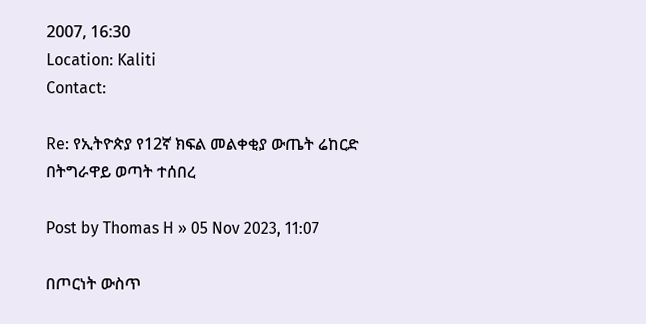2007, 16:30
Location: Kaliti
Contact:

Re: የኢትዮጵያ የ12ኛ ክፍል መልቀቂያ ውጤት ሬከርድ በትግራዋይ ወጣት ተሰበረ

Post by Thomas H » 05 Nov 2023, 11:07

በጦርነት ውስጥ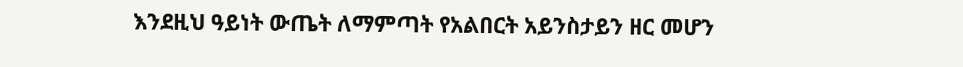እንደዚህ ዓይነት ውጤት ለማምጣት የአልበርት አይንስታይን ዘር መሆን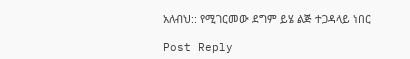አለብህ:: የሚገርመው ደግም ይሄ ልጅ ተጋዳላይ ነበር

Post Reply